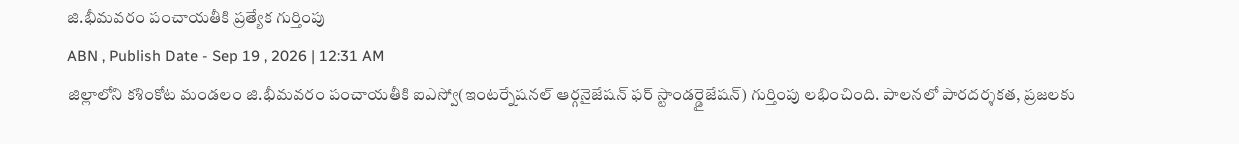జి.భీమవరం పంచాయతీకి ప్రత్యేక గుర్తింపు
ABN , Publish Date - Sep 19 , 2026 | 12:31 AM
జిల్లాలోని కశింకోట మండలం జి.భీమవరం పంచాయతీకి ఐఎస్వో(ఇంటర్నేషనల్ ఆర్గనైజేషన్ ఫర్ స్టాండర్డైజేషన్) గుర్తింపు లభించింది. పాలనలో పారదర్శకత, ప్రజలకు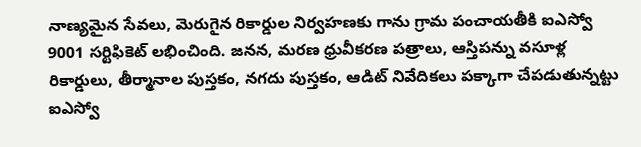నాణ్యమైన సేవలు, మెరుగైన రికార్డుల నిర్వహణకు గాను గ్రామ పంచాయతీకి ఐఎస్వో 9001 సర్టిఫికెట్ లభించింది. జనన, మరణ ధ్రువీకరణ పత్రాలు, ఆస్తిపన్ను వసూళ్ల రికార్డులు, తీర్మానాల పుస్తకం, నగదు పుస్తకం, ఆడిట్ నివేదికలు పక్కాగా చేపడుతున్నట్టు ఐఎస్వో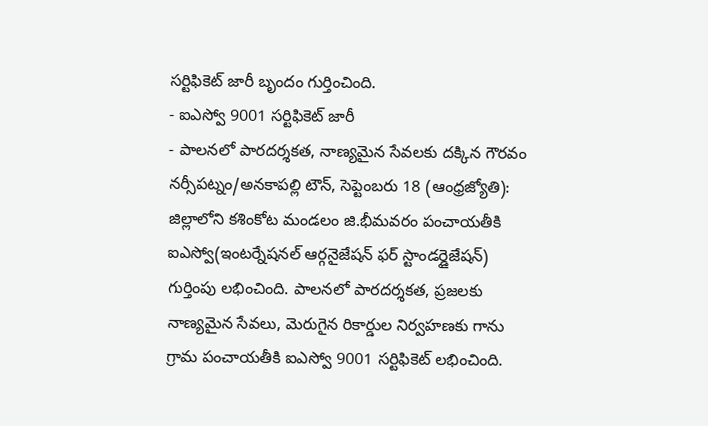సర్టిఫికెట్ జారీ బృందం గుర్తించింది.
- ఐఎస్వో 9001 సర్టిఫికెట్ జారీ
- పాలనలో పారదర్శకత, నాణ్యమైన సేవలకు దక్కిన గౌరవం
నర్సీపట్నం/అనకాపల్లి టౌన్, సెప్టెంబరు 18 (ఆంధ్రజ్యోతి): జిల్లాలోని కశింకోట మండలం జి.భీమవరం పంచాయతీకి ఐఎస్వో(ఇంటర్నేషనల్ ఆర్గనైజేషన్ ఫర్ స్టాండర్డైజేషన్) గుర్తింపు లభించింది. పాలనలో పారదర్శకత, ప్రజలకు నాణ్యమైన సేవలు, మెరుగైన రికార్డుల నిర్వహణకు గాను గ్రామ పంచాయతీకి ఐఎస్వో 9001 సర్టిఫికెట్ లభించింది.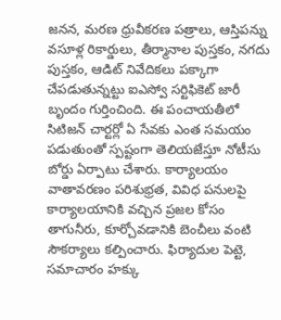జనన, మరణ ధ్రువీకరణ పత్రాలు, ఆస్తిపన్ను వసూళ్ల రికార్డులు, తీర్మానాల పుస్తకం, నగదు పుస్తకం, ఆడిట్ నివేదికలు పక్కాగా చేపడుతున్నట్టు ఐఎస్వో సర్టిఫికెట్ జారీ బృందం గుర్తించింది. ఈ పంచాయతీలో సిటిజన్ చార్టర్లో ఏ సేవకు ఎంత సమయం పడుతుంతో స్పష్టంగా తెలియజేస్తూ నోటీసు బోర్డు ఏర్పాటు చేశారు. కార్యాలయం వాతావరణం పరిశుభ్రత, వివిధ పనులపై కార్యాలయానికి వచ్చిన ప్రజల కోసం తాగునీరు, కూర్చోవడానికి బెంచీలు వంటి సౌకర్యాలు కల్పించారు. ఫిర్యాదుల పెట్టె, సమాచారం హక్కు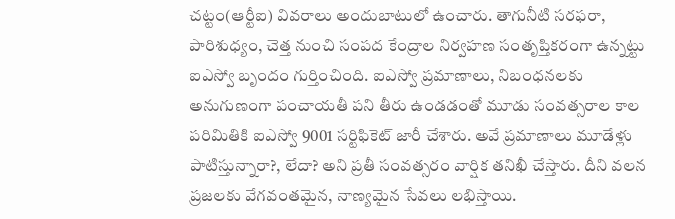చట్టం(ఆర్టీఐ) వివరాలు అందుబాటులో ఉంచారు. తాగునీటి సరఫరా, పారిశుధ్యం, చెత్త నుంచి సంపద కేంద్రాల నిర్వహణ సంతృప్తికరంగా ఉన్నట్టు ఐఎస్వో బృందం గుర్తించింది. ఐఎస్వో ప్రమాణాలు, నిబంధనలకు అనుగుణంగా పంచాయతీ పని తీరు ఉండడంతో మూడు సంవత్సరాల కాల పరిమితికి ఐఎస్వో 9001 సర్టిఫికెట్ జారీ చేశారు. అవే ప్రమాణాలు మూడేళ్లు పాటిస్తున్నారా?, లేదా? అని ప్రతీ సంవత్సరం వార్షిక తనిఖీ చేస్తారు. దీని వలన ప్రజలకు వేగవంతమైన, నాణ్యమైన సేవలు లభిస్తాయి.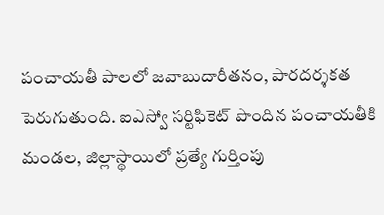పంచాయతీ పాలలో జవాబుదారీతనం, పారదర్శకత పెరుగుతుంది. ఐఎస్వో సర్టిఫికెట్ పొందిన పంచాయతీకి మండల, జిల్లాస్థాయిలో ప్రత్యే గుర్తింపు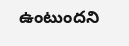ఉంటుందని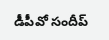డీపీవో సందీప్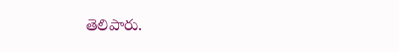తెలిపారు.